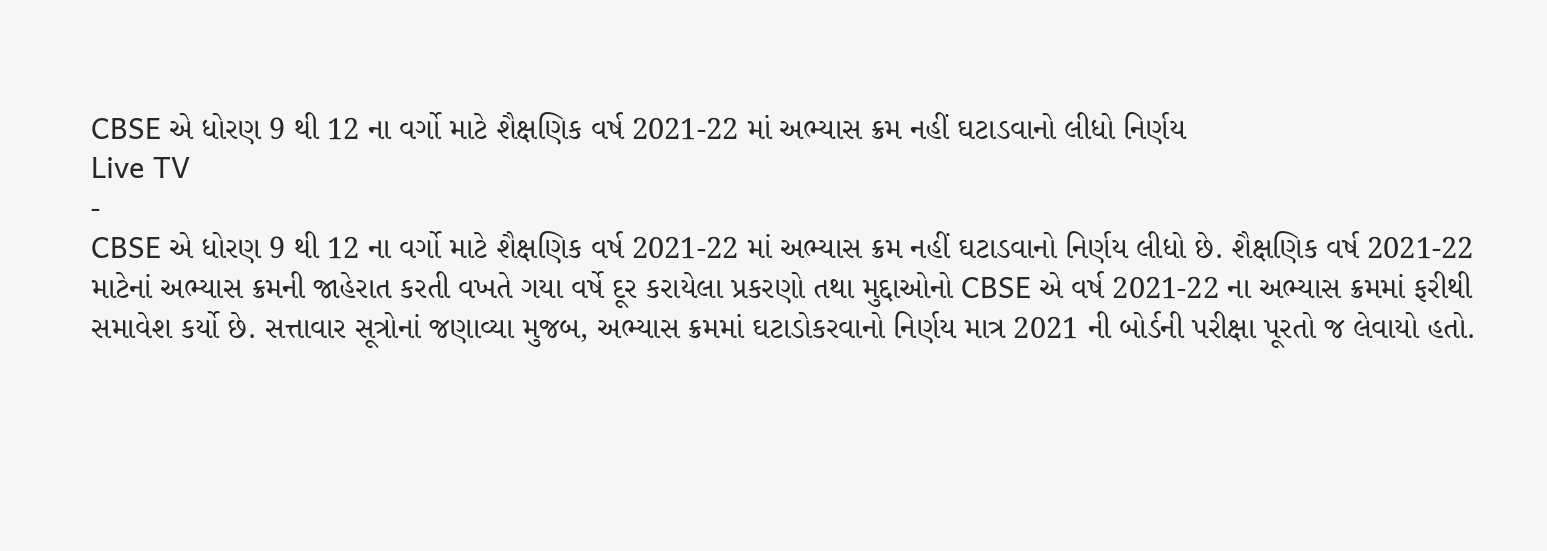CBSE એ ધોરણ 9 થી 12 ના વર્ગો માટે શૈક્ષણિક વર્ષ 2021-22 માં અભ્યાસ ક્રમ નહીં ઘટાડવાનો લીધો નિર્ણય
Live TV
-
CBSE એ ધોરણ 9 થી 12 ના વર્ગો માટે શૈક્ષણિક વર્ષ 2021-22 માં અભ્યાસ ક્રમ નહીં ઘટાડવાનો નિર્ણય લીધો છે. શૈક્ષણિક વર્ષ 2021-22 માટેનાં અભ્યાસ ક્રમની જાહેરાત કરતી વખતે ગયા વર્ષે દૂર કરાયેલા પ્રકરણો તથા મુદ્દાઓનો CBSE એ વર્ષ 2021-22 ના અભ્યાસ ક્રમમાં ફરીથી સમાવેશ કર્યો છે. સત્તાવાર સૂત્રોનાં જણાવ્યા મુજબ, અભ્યાસ ક્રમમાં ઘટાડોકરવાનો નિર્ણય માત્ર 2021 ની બોર્ડની પરીક્ષા પૂરતો જ લેવાયો હતો.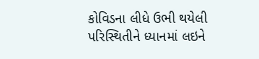કોવિડના લીધે ઉભી થયેલી પરિસ્થિતીને ધ્યાનમાં લઇને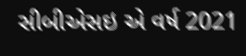સીબીએસઇ એ વર્ષ 2021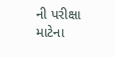ની પરીક્ષા માટેના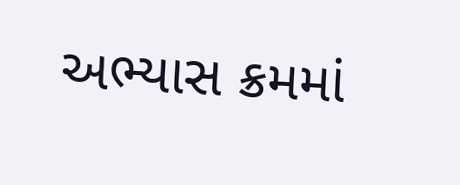અભ્યાસ ક્રમમાં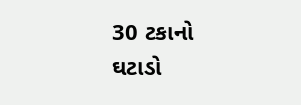30 ટકાનો ઘટાડો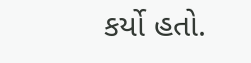કર્યો હતો.